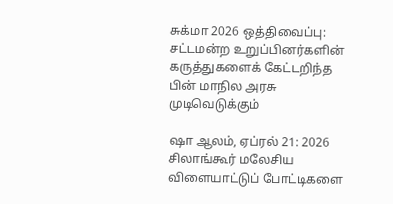சுக்மா 2026 ஒத்திவைப்பு: சட்டமன்ற உறுப்பினர்களின் கருத்துகளைக் கேட்டறிந்த பின் மாநில அரசு முடிவெடுக்கும்

ஷா ஆலம், ஏப்ரல் 21: 2026 சிலாங்கூர் மலேசிய விளையாட்டுப் போட்டிகளை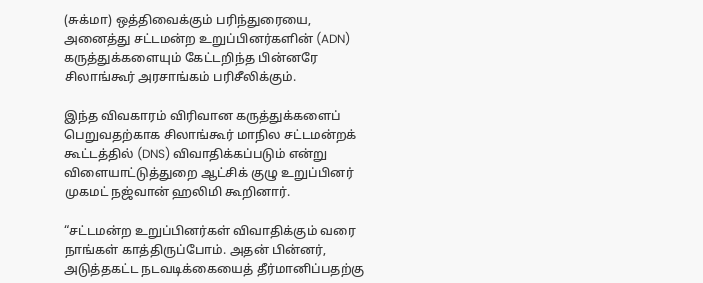(சுக்மா) ஒத்திவைக்கும் பரிந்துரையை, அனைத்து சட்டமன்ற உறுப்பினர்களின் (ADN) கருத்துக்களையும் கேட்டறிந்த பின்னரே சிலாங்கூர் அரசாங்கம் பரிசீலிக்கும்.

இந்த விவகாரம் விரிவான கருத்துக்களைப் பெறுவதற்காக சிலாங்கூர் மாநில சட்டமன்றக் கூட்டத்தில் (DNS) விவாதிக்கப்படும் என்று விளையாட்டுத்துறை ஆட்சிக் குழு உறுப்பினர் முகமட் நஜ்வான் ஹலிமி கூறினார்.

“சட்டமன்ற உறுப்பினர்கள் விவாதிக்கும் வரை நாங்கள் காத்திருப்போம். அதன் பின்னர், அடுத்தகட்ட நடவடிக்கையைத் தீர்மானிப்பதற்கு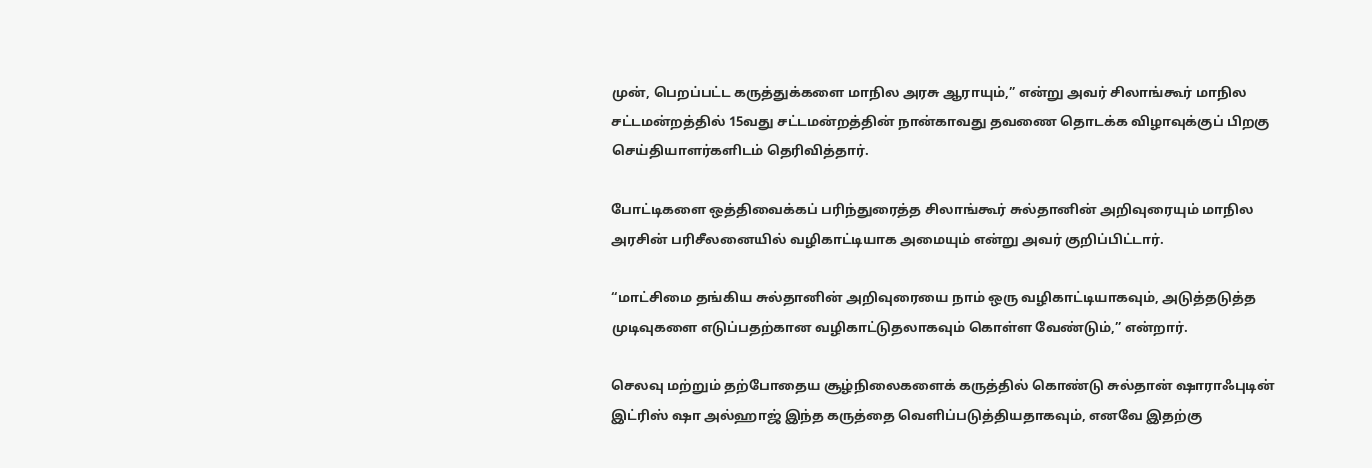முன், பெறப்பட்ட கருத்துக்களை மாநில அரசு ஆராயும்,” என்று அவர் சிலாங்கூர் மாநில சட்டமன்றத்தில் 15வது சட்டமன்றத்தின் நான்காவது தவணை தொடக்க விழாவுக்குப் பிறகு செய்தியாளர்களிடம் தெரிவித்தார்.

போட்டிகளை ஒத்திவைக்கப் பரிந்துரைத்த சிலாங்கூர் சுல்தானின் அறிவுரையும் மாநில அரசின் பரிசீலனையில் வழிகாட்டியாக அமையும் என்று அவர் குறிப்பிட்டார்.

“மாட்சிமை தங்கிய சுல்தானின் அறிவுரையை நாம் ஒரு வழிகாட்டியாகவும், அடுத்தடுத்த முடிவுகளை எடுப்பதற்கான வழிகாட்டுதலாகவும் கொள்ள வேண்டும்,” என்றார்.

செலவு மற்றும் தற்போதைய சூழ்நிலைகளைக் கருத்தில் கொண்டு சுல்தான் ஷாராஃபுடின் இட்ரிஸ் ஷா அல்ஹாஜ் இந்த கருத்தை வெளிப்படுத்தியதாகவும், எனவே இதற்கு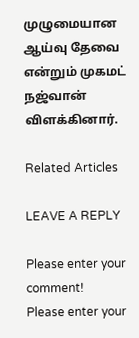முழுமையான ஆய்வு தேவை என்றும் முகமட் நஜ்வான் விளக்கினார்.

Related Articles

LEAVE A REPLY

Please enter your comment!
Please enter your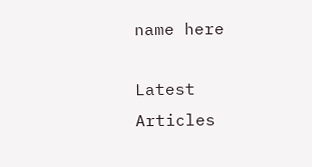name here

Latest Articles